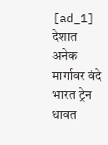[ad_1]
देशात अनेक मार्गावर वंदे भारत ट्रेन धावत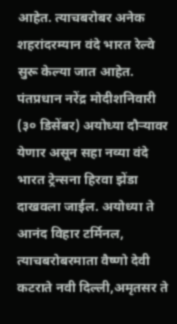आहेत. त्याचबरोबर अनेक शहरांदरम्यान वंदे भारत रेल्वे सुरू केल्या जात आहेत. पंतप्रधान नरेंद्र मोदीशनिवारी (३० डिसेंबर) अयोध्या दौऱ्यावर येणार असून सहा नव्या वंदे भारत ट्रेन्सना हिरवा झेंडा दाखवला जाईल. अयोध्या ते आनंद विहार टर्मिनल, त्याचबरोबरमाता वैष्णो देवी कटराते नवी दिल्ली,अमृतसर ते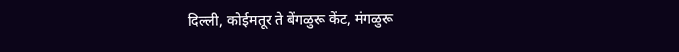दिल्ली, कोईमतूर ते बेंगळुरू केंट, मंगळुरू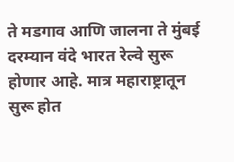ते मडगाव आणि जालना ते मुंबई दरम्यान वंदे भारत रेल्वे सुरू होणार आहे. मात्र महाराष्ट्रातून सुरू होत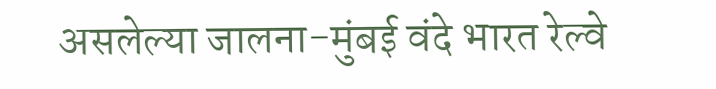असलेल्या जालना-मुंबई वंदे भारत रेल्वे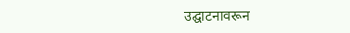उद्घाटनावरून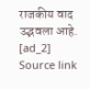राजकीय वाद उद्भवला आहे.
[ad_2]
Source link